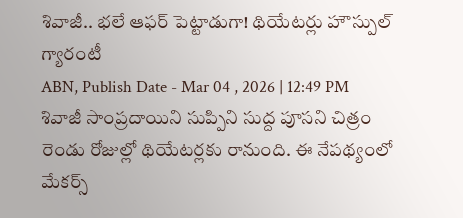శివాజీ.. భలే ఆఫర్ పెట్టాడుగా! థియేటర్లు హౌస్పుల్ గ్యారంటీ
ABN, Publish Date - Mar 04 , 2026 | 12:49 PM
శివాజీ సాంప్రదాయిని సుప్పిని సుద్ద పూసని చిత్రం రెండు రోజుల్లో థియేటర్లకు రానుంది. ఈ నేపథ్యంలో మేకర్స్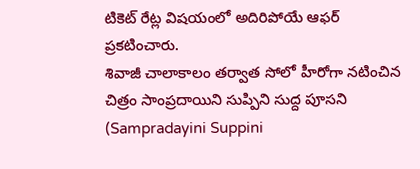టికెట్ రేట్ల విషయంలో అదిరిపోయే ఆఫర్ ప్రకటించారు.
శివాజీ చాలాకాలం తర్వాత సోలో హీరోగా నటించిన చిత్రం సాంప్రదాయిని సుప్పిని సుద్ద పూసని (Sampradayini Suppini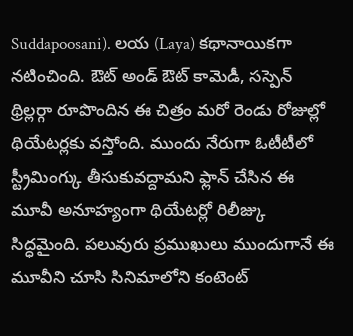Suddapoosani). లయ (Laya) కథానాయికగా నటించింది. ఔట్ అండ్ ఔట్ కామెడీ, సస్పెన్ థ్రిల్లర్గా రూపొందిన ఈ చిత్రం మరో రెండు రోజుల్లో థియేటర్లకు వస్తోంది. ముందు నేరుగా ఓటీటీలో స్ట్రీమింగ్కు తీసుకువద్దామని ఫ్లాన్ చేసిన ఈ మూవీ అనూహ్యంగా థియేటర్లో రిలీజ్కు సిద్ధమైంది. పలువురు ప్రముఖులు ముందుగానే ఈ మూవీని చూసి సినిమాలోని కంటెంట్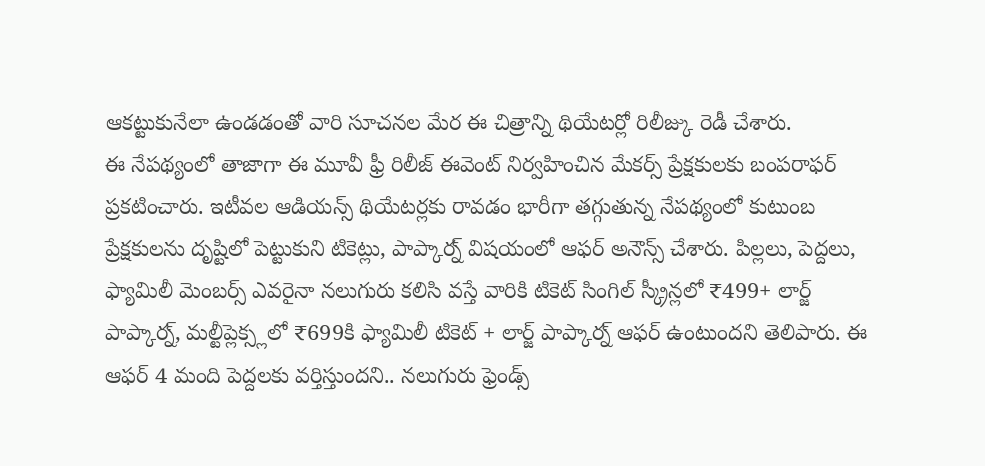ఆకట్టుకునేలా ఉండడంతో వారి సూచనల మేర ఈ చిత్రాన్ని థియేటర్లో రిలీజ్కు రెడీ చేశారు.
ఈ నేపథ్యంలో తాజాగా ఈ మూవీ ఫ్రీ రిలీజ్ ఈవెంట్ నిర్వహించిన మేకర్స్ ప్రేక్షకులకు బంపరాఫర్ ప్రకటించారు. ఇటీవల ఆడియన్స్ థియేటర్లకు రావడం భారీగా తగ్గుతున్న నేపథ్యంలో కుటుంబ ప్రేక్షకులను దృష్టిలో పెట్టుకుని టికెట్లు, పాప్కార్న్ విషయంలో ఆఫర్ అనౌన్స్ చేశారు. పిల్లలు, పెద్దలు, ఫ్యామిలీ మెంబర్స్ ఎవరైనా నలుగురు కలిసి వస్తే వారికి టికెట్ సింగిల్ స్క్రీన్లలో ₹499+ లార్జ్ పాప్కార్న్, మల్టీప్లెక్స్లలో ₹699కి ఫ్యామిలీ టికెట్ + లార్జ్ పాప్కార్న్ ఆఫర్ ఉంటుందని తెలిపారు. ఈ ఆఫర్ 4 మంది పెద్దలకు వర్తిస్తుందని.. నలుగురు ఫ్రెండ్స్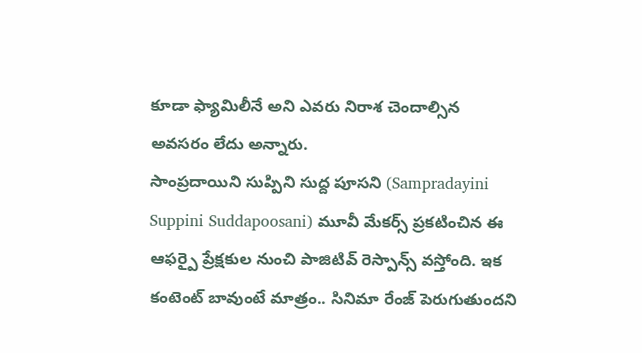కూడా ఫ్యామిలీనే అని ఎవరు నిరాశ చెందాల్సిన అవసరం లేదు అన్నారు.
సాంప్రదాయిని సుప్పిని సుద్ద పూసని (Sampradayini Suppini Suddapoosani) మూవీ మేకర్స్ ప్రకటించిన ఈ ఆఫర్పై ప్రేక్షకుల నుంచి పాజిటివ్ రెస్పాన్స్ వస్తోంది. ఇక కంటెంట్ బావుంటే మాత్రం.. సినిమా రేంజ్ పెరుగుతుందని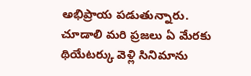అభిప్రాయ పడుతున్నారు. చూడాలి మరి ప్రజలు ఏ మేరకు థియేటర్కు వెళ్లి సినిమాను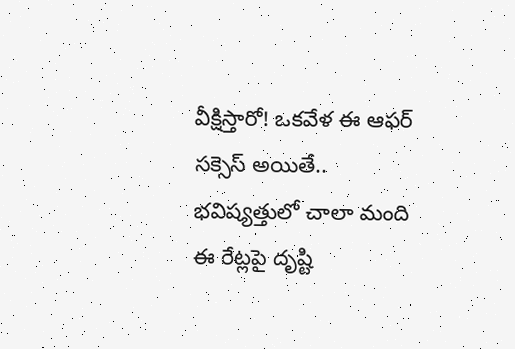వీక్షిస్తారో! ఒకవేళ ఈ ఆఫర్ సక్సెస్ అయితే.. భవిష్యత్తులో చాలా మంది ఈ రేట్లపై దృష్టి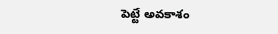పెట్టే అవకాశం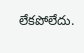లేకపోలేదు.